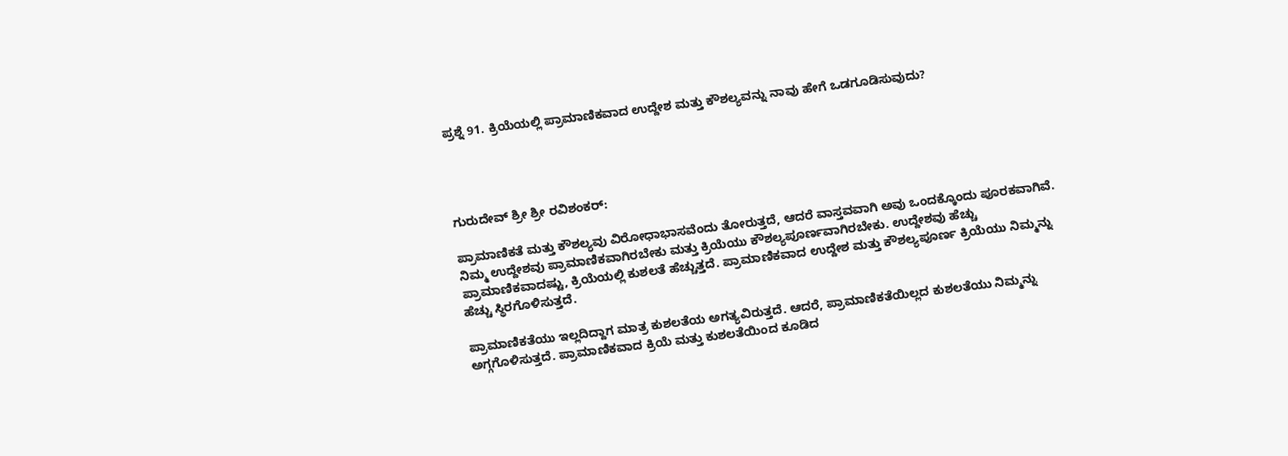ಪ್ರಶ್ನೆ 91. ಕ್ರಿಯೆಯಲ್ಲಿ ಪ್ರಾಮಾಣಿಕವಾದ ಉದ್ದೇಶ ಮತ್ತು ಕೌಶಲ್ಯವನ್ನು ನಾವು ಹೇಗೆ ಒಡಗೂಡಿಸುವುದು?




ಗುರುದೇವ್ ಶ್ರೀ ಶ್ರೀ ರವಿಶಂಕರ್:

ಪ್ರಾಮಾಣಿಕತೆ ಮತ್ತು ಕೌಶಲ್ಯವು ವಿರೋಧಾಭಾಸವೆಂದು ತೋರುತ್ತದೆ, ಆದರೆ ವಾಸ್ತವವಾಗಿ ಅವು ಒಂದಕ್ಕೊಂದು ಪೂರಕವಾಗಿವೆ. ನಿಮ್ಮ ಉದ್ದೇಶವು ಪ್ರಾಮಾಣಿಕವಾಗಿರಬೇಕು ಮತ್ತು ಕ್ರಿಯೆಯು ಕೌಶಲ್ಯಪೂರ್ಣವಾಗಿರಬೇಕು. ಉದ್ದೇಶವು ಹೆಚ್ಚು ಪ್ರಾಮಾಣಿಕವಾದಷ್ಟು, ಕ್ರಿಯೆಯಲ್ಲಿ ಕುಶಲತೆ ಹೆಚ್ಚುತ್ತದೆ. ಪ್ರಾಮಾಣಿಕವಾದ ಉದ್ದೇಶ ಮತ್ತು ಕೌಶಲ್ಯಪೂರ್ಣ ಕ್ರಿಯೆಯು ನಿಮ್ಮನ್ನು ಹೆಚ್ಚು ಸ್ಥಿರಗೊಳಿಸುತ್ತದೆ.

ಪ್ರಾಮಾಣಿಕತೆಯು ಇಲ್ಲದಿದ್ದಾಗ ಮಾತ್ರ ಕುಶಲತೆಯ ಅಗತ್ಯವಿರುತ್ತದೆ. ಆದರೆ, ಪ್ರಾಮಾಣಿಕತೆಯಿಲ್ಲದ ಕುಶಲತೆಯು ನಿಮ್ಮನ್ನು ಅಗ್ಗಗೊಳಿಸುತ್ತದೆ. ಪ್ರಾಮಾಣಿಕವಾದ ಕ್ರಿಯೆ ಮತ್ತು ಕುಶಲತೆಯಿಂದ ಕೂಡಿದ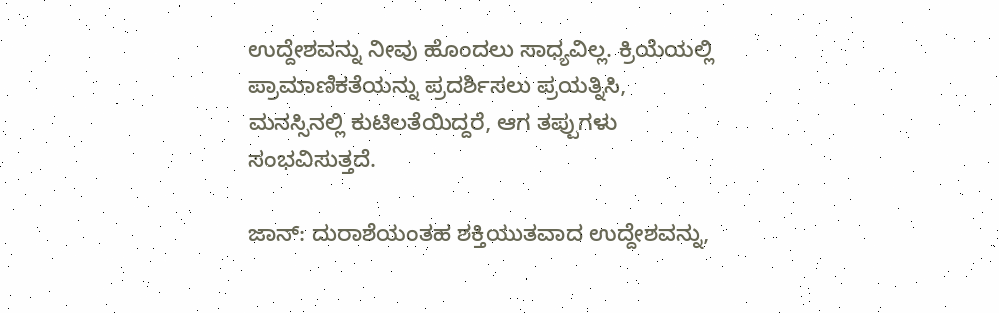ಉದ್ದೇಶವನ್ನು ನೀವು ಹೊಂದಲು ಸಾಧ್ಯವಿಲ್ಲ. ಕ್ರಿಯೆಯಲ್ಲಿ ಪ್ರಾಮಾಣಿಕತೆಯನ್ನು ಪ್ರದರ್ಶಿಸಲು ಪ್ರಯತ್ನಿಸಿ, ಮನಸ್ಸಿನಲ್ಲಿ ಕುಟಿಲತೆಯಿದ್ದರೆ, ಆಗ ತಪ್ಪುಗಳು ಸಂಭವಿಸುತ್ತದೆ.

ಜಾನ್: ದುರಾಶೆಯಂತಹ ಶಕ್ತಿಯುತವಾದ ಉದ್ದೇಶವನ್ನು,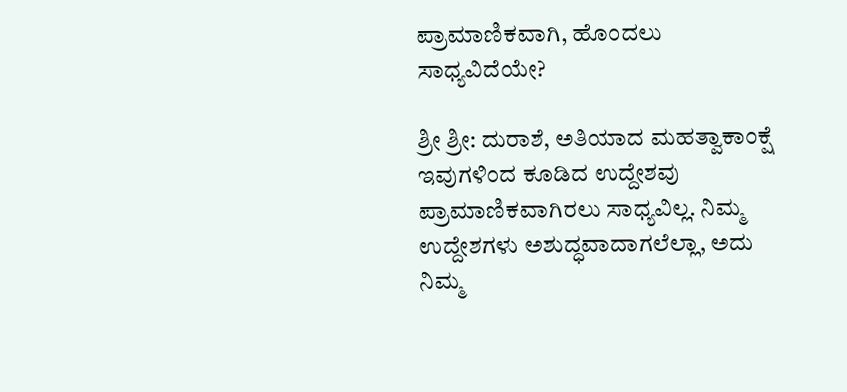ಪ್ರಾಮಾಣಿಕವಾಗಿ, ಹೊಂದಲು ಸಾಧ್ಯವಿದೆಯೇ?

ಶ್ರೀ ಶ್ರೀ: ದುರಾಶೆ, ಅತಿಯಾದ ಮಹತ್ವಾಕಾಂಕ್ಷೆ ಇವುಗಳಿಂದ ಕೂಡಿದ ಉದ್ದೇಶವು ಪ್ರಾಮಾಣಿಕವಾಗಿರಲು ಸಾಧ್ಯವಿಲ್ಲ. ನಿಮ್ಮ ಉದ್ದೇಶಗಳು ಅಶುದ್ಧವಾದಾಗಲೆಲ್ಲಾ, ಅದು ನಿಮ್ಮ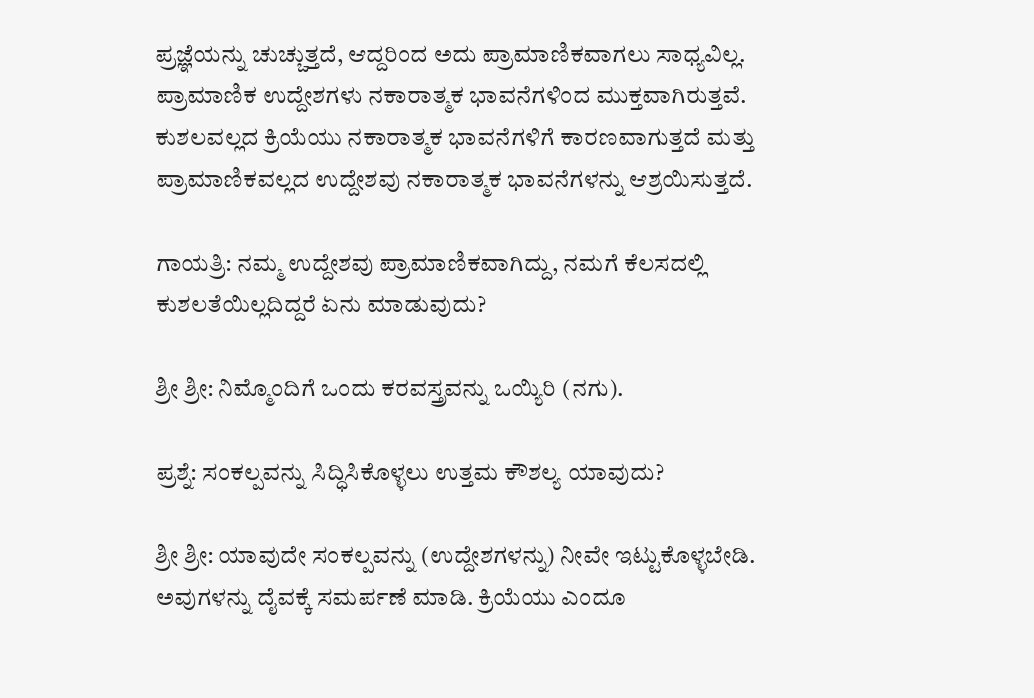ಪ್ರಜ್ಞೆಯನ್ನು ಚುಚ್ಚುತ್ತದೆ, ಆದ್ದರಿಂದ ಅದು ಪ್ರಾಮಾಣಿಕವಾಗಲು ಸಾಧ್ಯವಿಲ್ಲ. ಪ್ರಾಮಾಣಿಕ ಉದ್ದೇಶಗಳು ನಕಾರಾತ್ಮಕ ಭಾವನೆಗಳಿಂದ ಮುಕ್ತವಾಗಿರುತ್ತವೆ. ಕುಶಲವಲ್ಲದ ಕ್ರಿಯೆಯು ನಕಾರಾತ್ಮಕ ಭಾವನೆಗಳಿಗೆ ಕಾರಣವಾಗುತ್ತದೆ ಮತ್ತು ಪ್ರಾಮಾಣಿಕವಲ್ಲದ ಉದ್ದೇಶವು ನಕಾರಾತ್ಮಕ ಭಾವನೆಗಳನ್ನು ಆಶ್ರಯಿಸುತ್ತದೆ.

ಗಾಯತ್ರಿ: ನಮ್ಮ ಉದ್ದೇಶವು ಪ್ರಾಮಾಣಿಕವಾಗಿದ್ದು, ನಮಗೆ ಕೆಲಸದಲ್ಲಿ ಕುಶಲತೆಯಿಲ್ಲದಿದ್ದರೆ ಏನು ಮಾಡುವುದು?

ಶ್ರೀ ಶ್ರೀ: ನಿಮ್ಮೊಂದಿಗೆ ಒಂದು ಕರವಸ್ತ್ರವನ್ನು ಒಯ್ಯಿರಿ (ನಗು).

ಪ್ರಶ್ನೆ: ಸಂಕಲ್ಪವನ್ನು ಸಿದ್ಧಿಸಿಕೊಳ್ಳಲು ಉತ್ತಮ ಕೌಶಲ್ಯ ಯಾವುದು?

ಶ್ರೀ ಶ್ರೀ: ಯಾವುದೇ ಸಂಕಲ್ಪವನ್ನು (ಉದ್ದೇಶಗಳನ್ನು) ನೀವೇ ಇಟ್ಟುಕೊಳ್ಳಬೇಡಿ. ಅವುಗಳನ್ನು ದೈವಕ್ಕೆ ಸಮರ್ಪಣೆ ಮಾಡಿ. ಕ್ರಿಯೆಯು ಎಂದೂ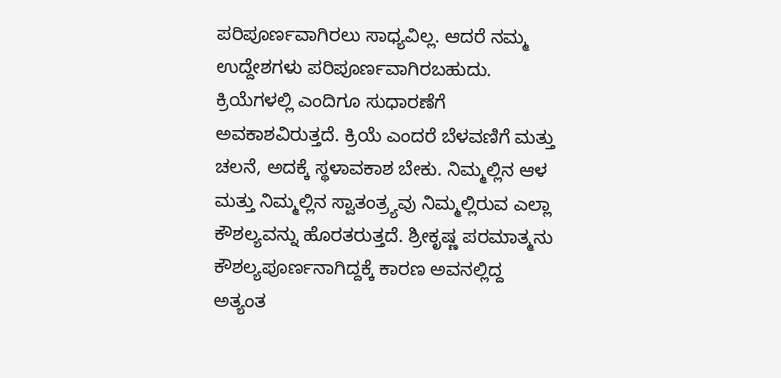ಪರಿಪೂರ್ಣವಾಗಿರಲು ಸಾಧ್ಯವಿಲ್ಲ. ಆದರೆ ನಮ್ಮ ಉದ್ದೇಶಗಳು ಪರಿಪೂರ್ಣವಾಗಿರಬಹುದು. ಕ್ರಿಯೆಗಳಲ್ಲಿ ಎಂದಿಗೂ ಸುಧಾರಣೆಗೆ ಅವಕಾಶವಿರುತ್ತದೆ. ಕ್ರಿಯೆ ಎಂದರೆ ಬೆಳವಣಿಗೆ ಮತ್ತು ಚಲನೆ, ಅದಕ್ಕೆ ಸ್ಥಳಾವಕಾಶ ಬೇಕು. ನಿಮ್ಮಲ್ಲಿನ ಆಳ ಮತ್ತು ನಿಮ್ಮಲ್ಲಿನ ಸ್ವಾತಂತ್ರ್ಯವು ನಿಮ್ಮಲ್ಲಿರುವ ಎಲ್ಲಾ ಕೌಶಲ್ಯವನ್ನು ಹೊರತರುತ್ತದೆ. ಶ್ರೀಕೃಷ್ಣ ಪರಮಾತ್ಮನು ಕೌಶಲ್ಯಪೂರ್ಣನಾಗಿದ್ದಕ್ಕೆ ಕಾರಣ ಅವನಲ್ಲಿದ್ದ ಅತ್ಯಂತ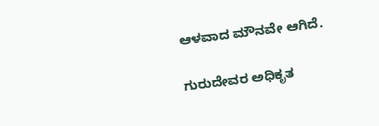ಆಳವಾದ ಮೌನವೇ ಆಗಿದೆ.

ಗುರುದೇವರ ಅಧಿಕೃತ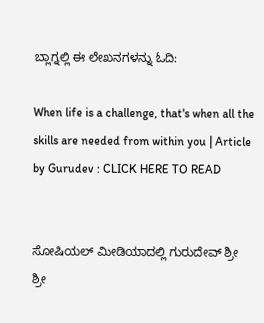ಬ್ಲಾಗ್ನಲ್ಲಿ ಈ ಲೇಖನಗಳನ್ನು ಓದಿ:

When life is a challenge, that's when all the skills are needed from within you | Article by Gurudev : CLICK HERE TO READ


ಸೋಷಿಯಲ್ ಮೀಡಿಯಾದಲ್ಲಿ ಗುರುದೇವ್ ಶ್ರೀ ಶ್ರೀ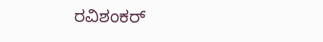ರವಿಶಂಕರ್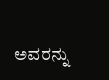ಅವರನ್ನು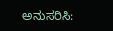ಅನುಸರಿಸಿ: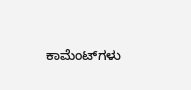ಕಾಮೆಂಟ್‌ಗಳು